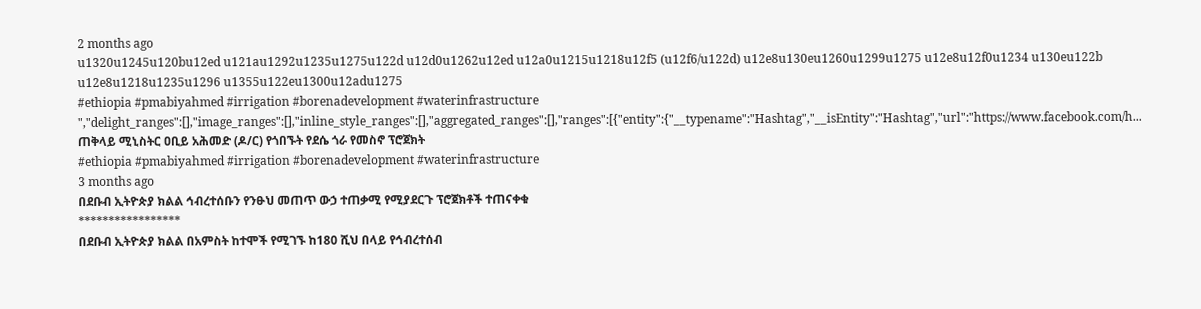2 months ago
u1320u1245u120bu12ed u121au1292u1235u1275u122d u12d0u1262u12ed u12a0u1215u1218u12f5 (u12f6/u122d) u12e8u130eu1260u1299u1275 u12e8u12f0u1234 u130eu122b u12e8u1218u1235u1296 u1355u122eu1300u12adu1275
#ethiopia #pmabiyahmed #irrigation #borenadevelopment #waterinfrastructure ","delight_ranges":[],"image_ranges":[],"inline_style_ranges":[],"aggregated_ranges":[],"ranges":[{"entity":{"__typename":"Hashtag","__isEntity":"Hashtag","url":"https://www.facebook.com/h...
ጠቅላይ ሚኒስትር ዐቢይ አሕመድ (ዶ/ር) የጎበኙት የደሴ ጎራ የመስኖ ፕሮጀክት
#ethiopia #pmabiyahmed #irrigation #borenadevelopment #waterinfrastructure
3 months ago
በደቡብ ኢትዮጵያ ክልል ኅብረተሰቡን የንፁህ መጠጥ ውኃ ተጠቃሚ የሚያደርጉ ፕሮጀክቶች ተጠናቀቁ
*****************
በደቡብ ኢትዮጵያ ክልል በአምስት ከተሞች የሚገኙ ከ180 ሺህ በላይ የኅብረተሰብ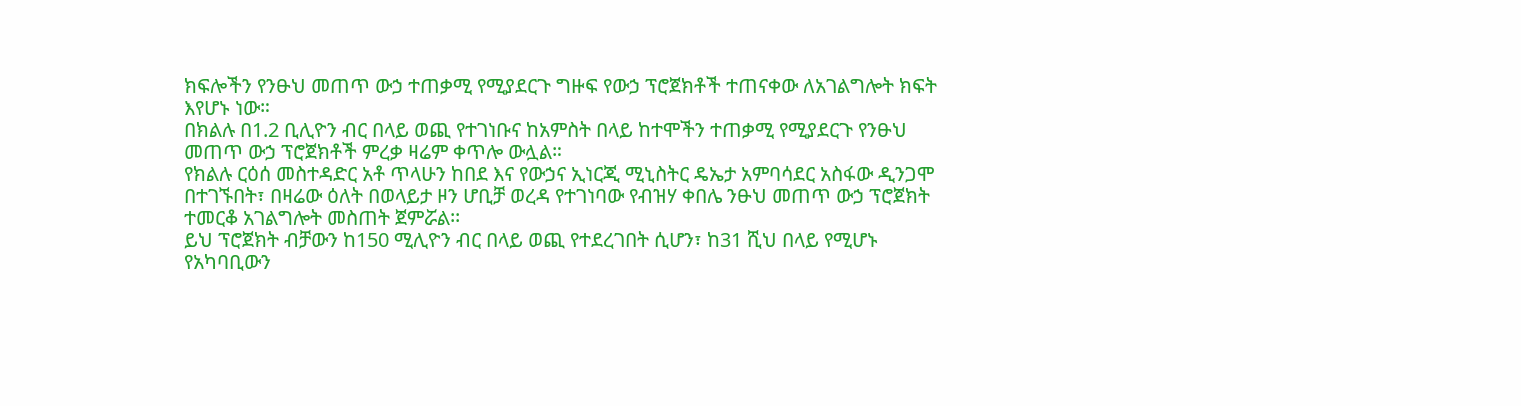ክፍሎችን የንፁህ መጠጥ ውኃ ተጠቃሚ የሚያደርጉ ግዙፍ የውኃ ፕሮጀክቶች ተጠናቀው ለአገልግሎት ክፍት እየሆኑ ነው።
በክልሉ በ1.2 ቢሊዮን ብር በላይ ወጪ የተገነቡና ከአምስት በላይ ከተሞችን ተጠቃሚ የሚያደርጉ የንፁህ መጠጥ ውኃ ፕሮጀክቶች ምረቃ ዛሬም ቀጥሎ ውሏል።
የክልሉ ርዕሰ መስተዳድር አቶ ጥላሁን ከበደ እና የውኃና ኢነርጂ ሚኒስትር ዴኤታ አምባሳደር አስፋው ዲንጋሞ በተገኙበት፣ በዛሬው ዕለት በወላይታ ዞን ሆቢቻ ወረዳ የተገነባው የብዝሃ ቀበሌ ንፁህ መጠጥ ውኃ ፕሮጀክት ተመርቆ አገልግሎት መስጠት ጀምሯል፡፡
ይህ ፕሮጀክት ብቻውን ከ150 ሚሊዮን ብር በላይ ወጪ የተደረገበት ሲሆን፣ ከ31 ሺህ በላይ የሚሆኑ የአካባቢውን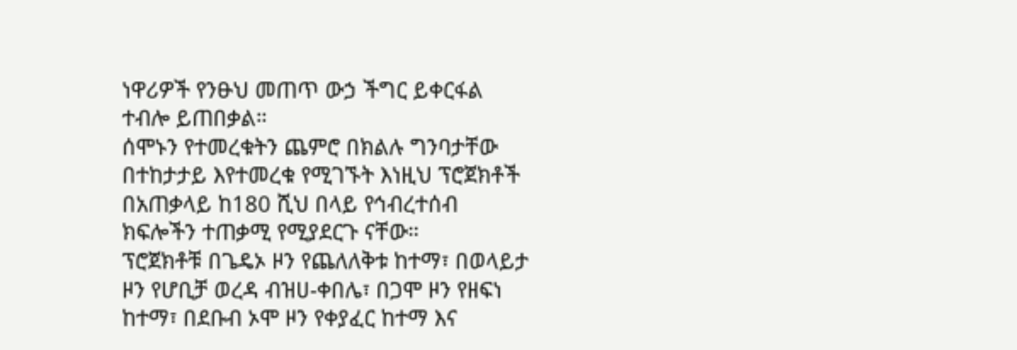ነዋሪዎች የንፁህ መጠጥ ውኃ ችግር ይቀርፋል ተብሎ ይጠበቃል።
ሰሞኑን የተመረቁትን ጨምሮ በክልሉ ግንባታቸው በተከታታይ እየተመረቁ የሚገኙት እነዚህ ፕሮጀክቶች በአጠቃላይ ከ180 ሺህ በላይ የኅብረተሰብ ክፍሎችን ተጠቃሚ የሚያደርጉ ናቸው።
ፕሮጀክቶቹ በጌዴኦ ዞን የጨለለቅቱ ከተማ፣ በወላይታ ዞን የሆቢቻ ወረዳ ብዝሀ-ቀበሌ፣ በጋሞ ዞን የዘፍነ ከተማ፣ በደቡብ ኦሞ ዞን የቀያፈር ከተማ እና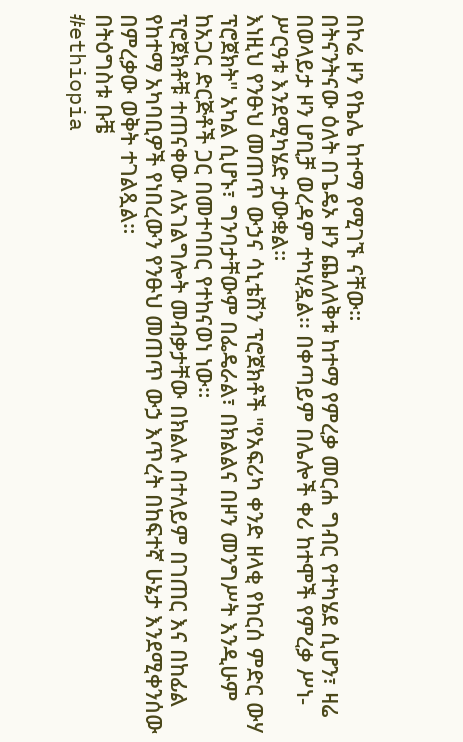በኮሬ ዞን የኬሌ ከተማ የሚገኙ ናቸው።
በትናንትናው ዕለት በጌዴኦ ዞን ጨለለቅቱ ከተማ የምረቃ መርሐ ግብር የተካሄደ ሲሆን፣ ዛሬ በወላይታ ዞን ሆቢቻ ወረዳም ተካሂዷል፡፡ በቀጣይም በሌሎች ቀሪ ከተሞች የምረቃ ሥነ-ሥርዓቱ እንደሚካሄድ ታውቋል።
እነዚህ የንፁህ መጠጥ ውኃና ሳኒቴሽን ፕሮጀክቶች "የአፍሪካ ቀንድ ዘላቂ የከርሰ ምድር ውሃ ፕሮጀክት" አካል ሲሆኑ፣ ግንባታቸውም በፌዴራል፣ በክልልና በዞን መንግሥት እንዲሁም ከአጋር ድርጅቶች ጋር በመተባበር የተከናወነ ነው።
ፕሮጀክቶቹ ተጠናቀው ለአገልግሎት መብቃታቸው በክልሉ በተለይም በገጠር እና በከፊል የከተማ አካባቢዎች የነበረውን የንፁህ መጠጥ ውኃ እጥረት በከፍተኛ ሁኔታ እንደሚቀንሰው በምረቃው ወቅት ተገልጿል።
በትዕግስቱ ቡቼ
#ethiopia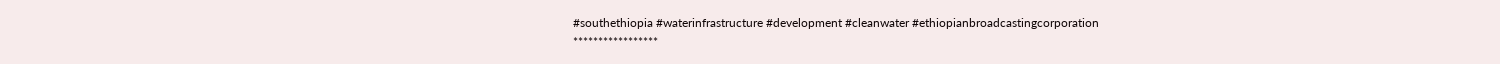#southethiopia #waterinfrastructure #development #cleanwater #ethiopianbroadcastingcorporation
*****************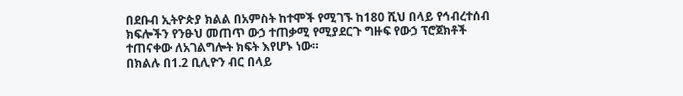በደቡብ ኢትዮጵያ ክልል በአምስት ከተሞች የሚገኙ ከ180 ሺህ በላይ የኅብረተሰብ ክፍሎችን የንፁህ መጠጥ ውኃ ተጠቃሚ የሚያደርጉ ግዙፍ የውኃ ፕሮጀክቶች ተጠናቀው ለአገልግሎት ክፍት እየሆኑ ነው።
በክልሉ በ1.2 ቢሊዮን ብር በላይ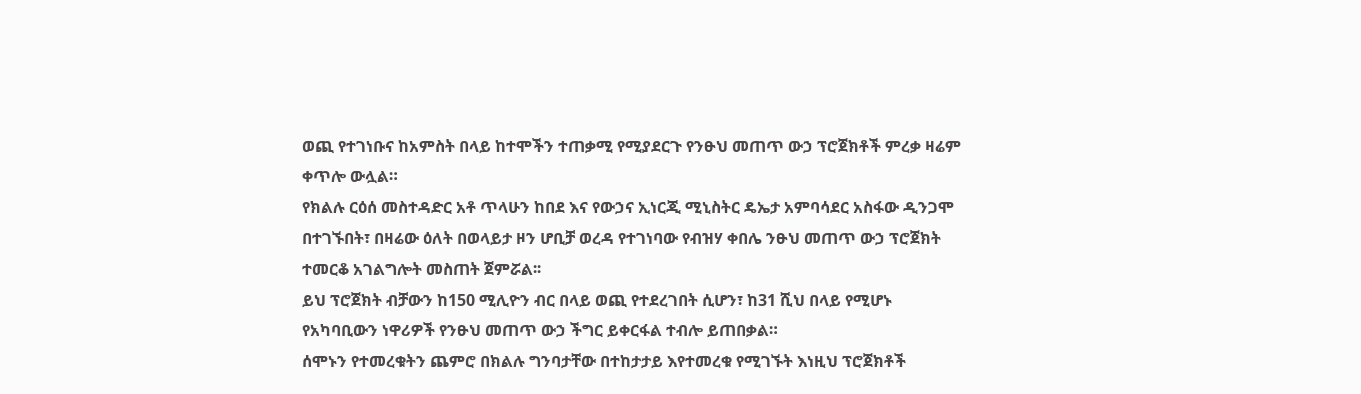ወጪ የተገነቡና ከአምስት በላይ ከተሞችን ተጠቃሚ የሚያደርጉ የንፁህ መጠጥ ውኃ ፕሮጀክቶች ምረቃ ዛሬም ቀጥሎ ውሏል።
የክልሉ ርዕሰ መስተዳድር አቶ ጥላሁን ከበደ እና የውኃና ኢነርጂ ሚኒስትር ዴኤታ አምባሳደር አስፋው ዲንጋሞ በተገኙበት፣ በዛሬው ዕለት በወላይታ ዞን ሆቢቻ ወረዳ የተገነባው የብዝሃ ቀበሌ ንፁህ መጠጥ ውኃ ፕሮጀክት ተመርቆ አገልግሎት መስጠት ጀምሯል፡፡
ይህ ፕሮጀክት ብቻውን ከ150 ሚሊዮን ብር በላይ ወጪ የተደረገበት ሲሆን፣ ከ31 ሺህ በላይ የሚሆኑ የአካባቢውን ነዋሪዎች የንፁህ መጠጥ ውኃ ችግር ይቀርፋል ተብሎ ይጠበቃል።
ሰሞኑን የተመረቁትን ጨምሮ በክልሉ ግንባታቸው በተከታታይ እየተመረቁ የሚገኙት እነዚህ ፕሮጀክቶች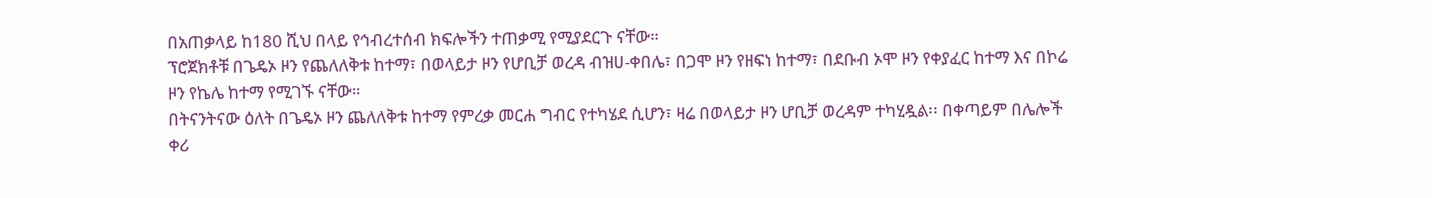በአጠቃላይ ከ180 ሺህ በላይ የኅብረተሰብ ክፍሎችን ተጠቃሚ የሚያደርጉ ናቸው።
ፕሮጀክቶቹ በጌዴኦ ዞን የጨለለቅቱ ከተማ፣ በወላይታ ዞን የሆቢቻ ወረዳ ብዝሀ-ቀበሌ፣ በጋሞ ዞን የዘፍነ ከተማ፣ በደቡብ ኦሞ ዞን የቀያፈር ከተማ እና በኮሬ ዞን የኬሌ ከተማ የሚገኙ ናቸው።
በትናንትናው ዕለት በጌዴኦ ዞን ጨለለቅቱ ከተማ የምረቃ መርሐ ግብር የተካሄደ ሲሆን፣ ዛሬ በወላይታ ዞን ሆቢቻ ወረዳም ተካሂዷል፡፡ በቀጣይም በሌሎች ቀሪ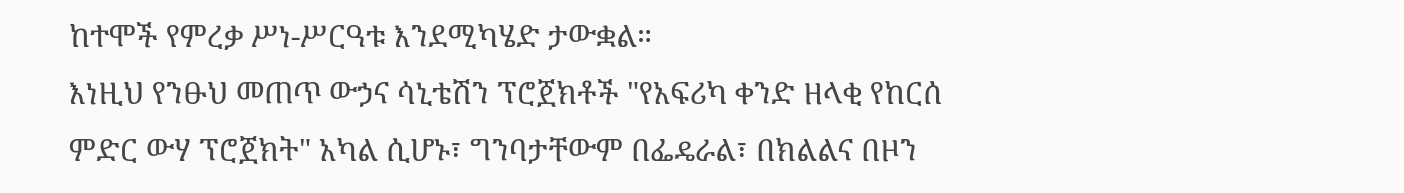ከተሞች የምረቃ ሥነ-ሥርዓቱ እንደሚካሄድ ታውቋል።
እነዚህ የንፁህ መጠጥ ውኃና ሳኒቴሽን ፕሮጀክቶች "የአፍሪካ ቀንድ ዘላቂ የከርሰ ምድር ውሃ ፕሮጀክት" አካል ሲሆኑ፣ ግንባታቸውም በፌዴራል፣ በክልልና በዞን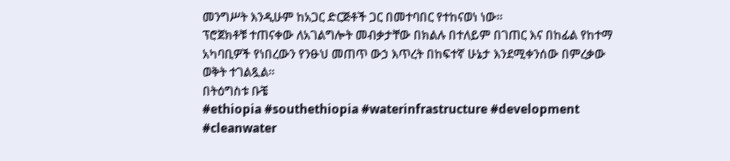መንግሥት እንዲሁም ከአጋር ድርጅቶች ጋር በመተባበር የተከናወነ ነው።
ፕሮጀክቶቹ ተጠናቀው ለአገልግሎት መብቃታቸው በክልሉ በተለይም በገጠር እና በከፊል የከተማ አካባቢዎች የነበረውን የንፁህ መጠጥ ውኃ እጥረት በከፍተኛ ሁኔታ እንደሚቀንሰው በምረቃው ወቅት ተገልጿል።
በትዕግስቱ ቡቼ
#ethiopia #southethiopia #waterinfrastructure #development #cleanwater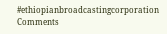#ethiopianbroadcastingcorporation
Comments